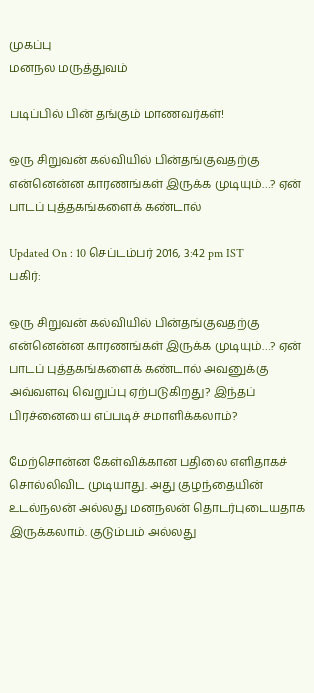முகப்பு
மனநல மருத்துவம்

படிப்பில் பின் தங்கும் மாணவர்கள்!

ஒரு சிறுவன் கல்வியில் பின்தங்குவதற்கு என்னென்ன காரணங்கள் இருக்க முடியும்…? ஏன் பாடப் புத்தகங்களைக் கண்டால்

Updated On : 10 செப்டம்பர் 2016, 3:42 pm IST
பகிர்:

ஒரு சிறுவன் கல்வியில் பின்தங்குவதற்கு என்னென்ன காரணங்கள் இருக்க முடியும்…? ஏன் பாடப் புத்தகங்களைக் கண்டால் அவனுக்கு அவ்வளவு வெறுப்பு ஏற்படுகிறது? இந்தப் பிரச்னையை எப்படிச் சமாளிக்கலாம்?

மேற்சொன்ன கேள்விக்கான பதிலை எளிதாகச் சொல்லிவிட முடியாது. அது குழந்தையின் உடல்நலன் அல்லது மனநலன் தொடர்புடையதாக இருக்கலாம். குடும்பம் அல்லது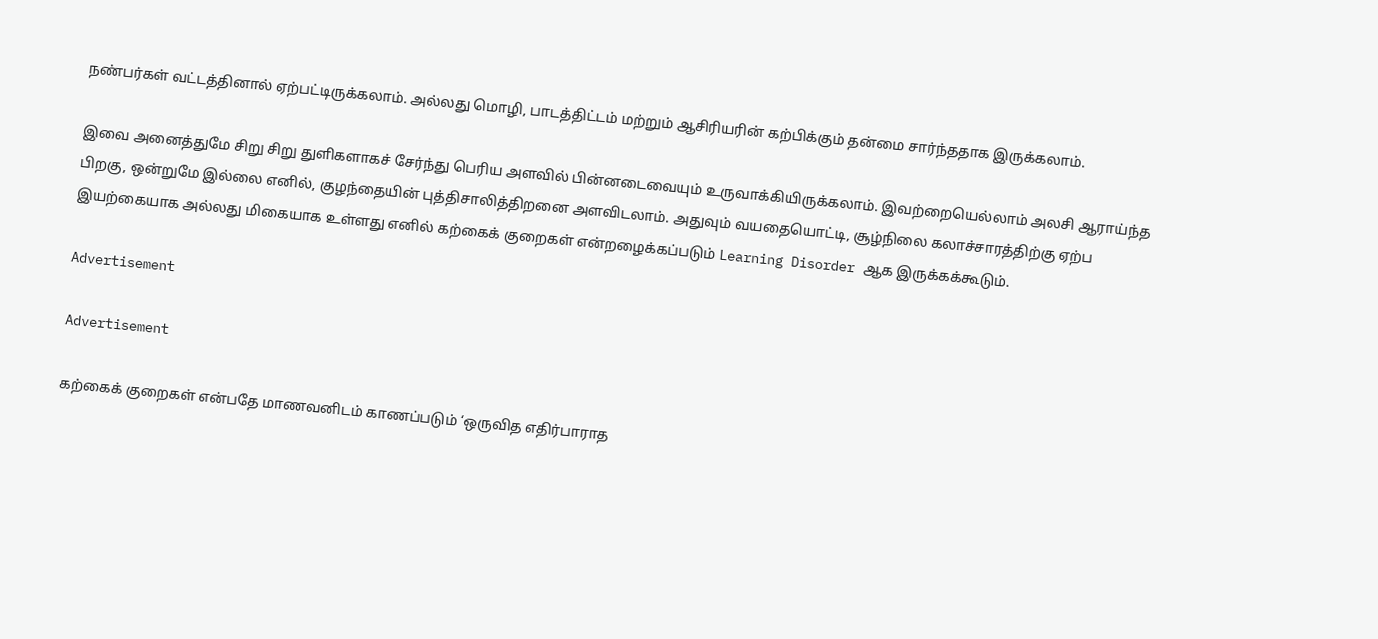நண்பர்கள் வட்டத்தினால் ஏற்பட்டிருக்கலாம். அல்லது மொழி, பாடத்திட்டம் மற்றும் ஆசிரியரின் கற்பிக்கும் தன்மை சார்ந்ததாக இருக்கலாம்.

இவை அனைத்துமே சிறு சிறு துளிகளாகச் சேர்ந்து பெரிய அளவில் பின்னடைவையும் உருவாக்கியிருக்கலாம். இவற்றையெல்லாம் அலசி ஆராய்ந்த பிறகு, ஒன்றுமே இல்லை எனில், குழந்தையின் புத்திசாலித்திறனை அளவிடலாம். அதுவும் வயதையொட்டி, சூழ்நிலை கலாச்சாரத்திற்கு ஏற்ப இயற்கையாக அல்லது மிகையாக உள்ளது எனில் கற்கைக் குறைகள் என்றழைக்கப்படும் Learning Disorder ஆக இருக்கக்கூடும்.

Advertisement

Advertisement

கற்கைக் குறைகள் என்பதே மாணவனிடம் காணப்படும் ‘ஒருவித எதிர்பாராத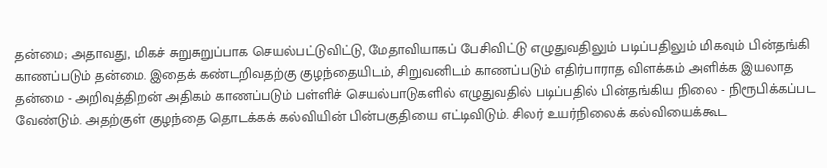தன்மை; அதாவது, மிகச் சுறுசுறுப்பாக செயல்பட்டுவிட்டு, மேதாவியாகப் பேசிவிட்டு எழுதுவதிலும் படிப்பதிலும் மிகவும் பின்தங்கி காணப்படும் தன்மை. இதைக் கண்டறிவதற்கு குழந்தையிடம், சிறுவனிடம் காணப்படும் எதிர்பாராத விளக்கம் அளிக்க இயலாத தன்மை - அறிவுத்திறன் அதிகம் காணப்படும் பள்ளிச் செயல்பாடுகளில் எழுதுவதில் படிப்பதில் பின்தங்கிய நிலை - நிரூபிக்கப்பட வேண்டும். அதற்குள் குழந்தை தொடக்கக் கல்வியின் பின்பகுதியை எட்டிவிடும். சிலர் உயர்நிலைக் கல்வியைக்கூட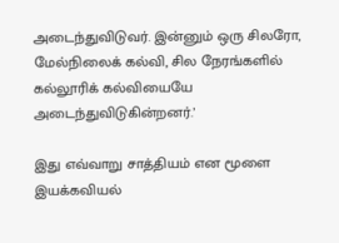அடைந்துவிடுவர். இன்னும் ஒரு சிலரோ, மேல்நிலைக் கல்வி, சில நேரங்களில் கல்லூரிக் கல்வியையே அடைந்துவிடுகின்றனர்.’

இது எவ்வாறு சாத்தியம் என மூளை இயக்கவியல்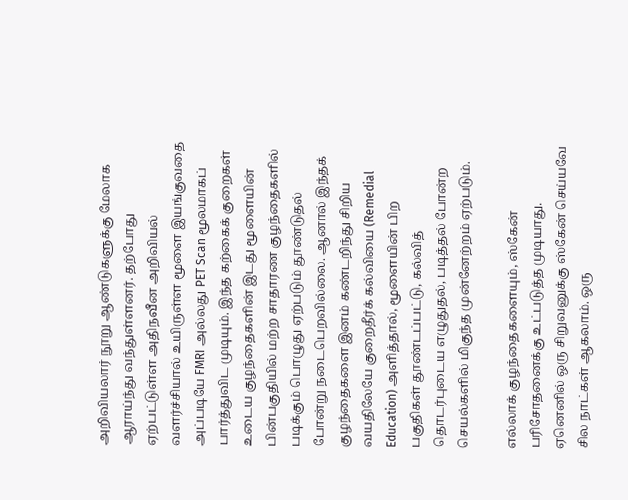அறிவியலார் நூறு ஆண்டுகளுக்கு மேலாக ஆராய்ந்து வந்துள்ளனர். தற்போது ஏற்பட்டுள்ள அதிநவீன அறிவியல் வளர்ச்சியால் உயிருள்ள மூளை இயங்குவதை அப்படியே FMRI அல்லது PET Scan மூலமாகப் பார்த்துவிட முடியும். இந்த கற்கைக் குறைகள் உடைய குழந்தைகளின் இடது மூளையின் பின்பகுதியில் மற்ற சாதாரண குழந்தைகளில் படிக்கும் பொழுது ஏற்படும் தூண்டுதல் போன்று நடைபெறவில்லை. ஆனால் இந்தக் குழந்தைகளை இனம் கண்டறிந்து சிறிய வயதிலேயே குறைதீர்க் கல்வியை (Remedial Education) அளித்தால், மூளையின் பிற பகுதிகள் தூண்டப்பட்டு, கல்வித் தொடர்புடைய எழுதுதல், படித்தல் போன்ற செயல்களில் மிகுந்த முன்னேற்றம் ஏற்படும்.

எல்லாக் குழந்தைகளையும், ஸ்கேன் பரிசோதனைக்கு உட்படுத்த முடியாது. ஏனெனில் ஒரு சிறுவனுக்கு ஸ்கேன் செய்யவே சில நாட்கள் ஆகலாம். ஒரு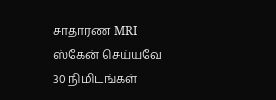சாதாரண MRI ஸ்கேன் செய்யவே 30 நிமிடங்கள்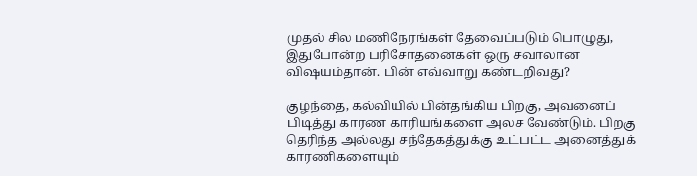முதல் சில மணிநேரங்கள் தேவைப்படும் பொழுது, இதுபோன்ற பரிசோதனைகள் ஒரு சவாலான விஷயம்தான். பின் எவ்வாறு கண்டறிவது?

குழந்தை, கல்வியில் பின்தங்கிய பிறகு, அவனைப் பிடித்து காரண காரியங்களை அலச வேண்டும். பிறகு தெரிந்த அல்லது சந்தேகத்துக்கு உட்பட்ட அனைத்துக் காரணிகளையும்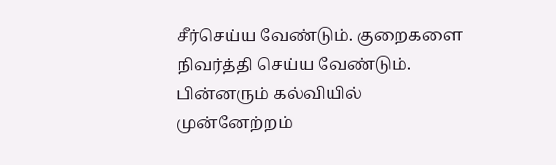சீர்செய்ய வேண்டும். குறைகளை நிவர்த்தி செய்ய வேண்டும். பின்னரும் கல்வியில் முன்னேற்றம்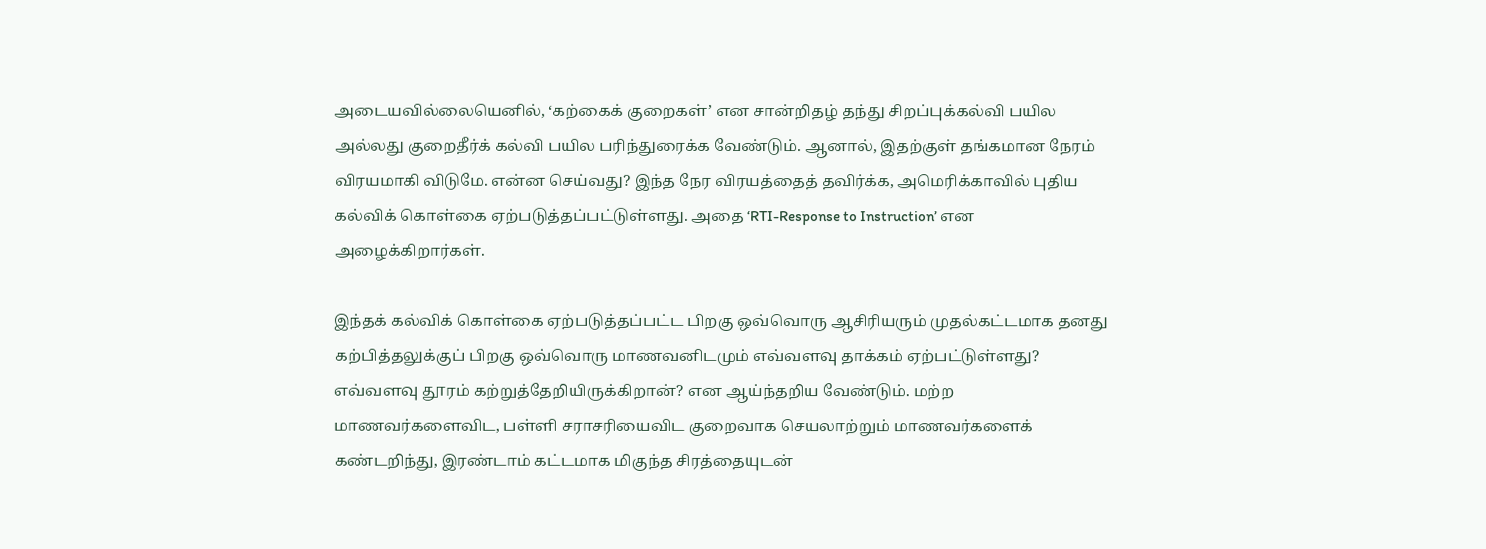அடையவில்லையெனில், ‘கற்கைக் குறைகள்’ என சான்றிதழ் தந்து சிறப்புக்கல்வி பயில அல்லது குறைதீர்க் கல்வி பயில பரிந்துரைக்க வேண்டும். ஆனால், இதற்குள் தங்கமான நேரம் விரயமாகி விடுமே. என்ன செய்வது? இந்த நேர விரயத்தைத் தவிர்க்க, அமெரிக்காவில் புதிய கல்விக் கொள்கை ஏற்படுத்தப்பட்டுள்ளது. அதை ‘RTI-Response to Instruction’ என அழைக்கிறார்கள்.

இந்தக் கல்விக் கொள்கை ஏற்படுத்தப்பட்ட பிறகு ஒவ்வொரு ஆசிரியரும் முதல்கட்டமாக தனது கற்பித்தலுக்குப் பிறகு ஒவ்வொரு மாணவனிடமும் எவ்வளவு தாக்கம் ஏற்பட்டுள்ளது? எவ்வளவு தூரம் கற்றுத்தேறியிருக்கிறான்? என ஆய்ந்தறிய வேண்டும். மற்ற மாணவர்களைவிட, பள்ளி சராசரியைவிட குறைவாக செயலாற்றும் மாணவர்களைக் கண்டறிந்து, இரண்டாம் கட்டமாக மிகுந்த சிரத்தையுடன்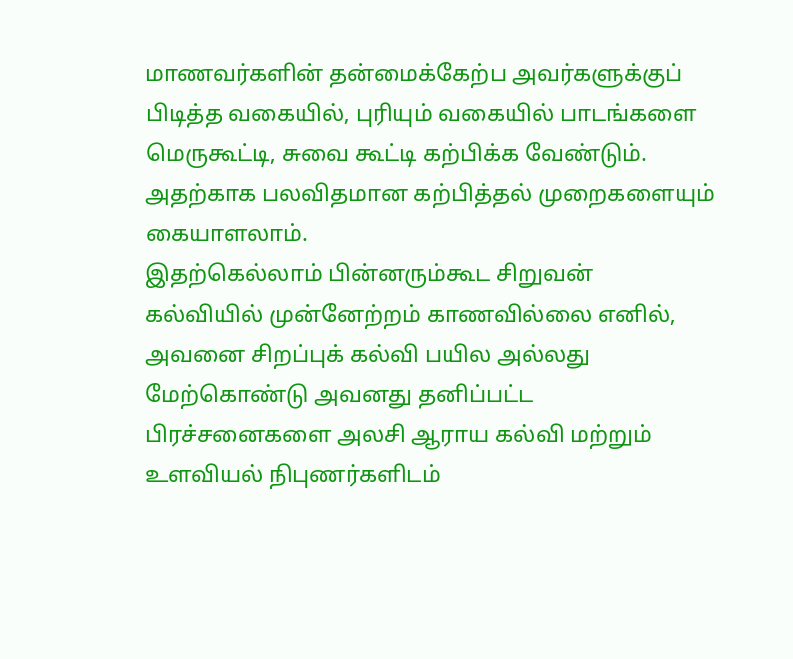மாணவர்களின் தன்மைக்கேற்ப அவர்களுக்குப் பிடித்த வகையில், புரியும் வகையில் பாடங்களை மெருகூட்டி, சுவை கூட்டி கற்பிக்க வேண்டும். அதற்காக பலவிதமான கற்பித்தல் முறைகளையும் கையாளலாம்.
இதற்கெல்லாம் பின்னரும்கூட சிறுவன் கல்வியில் முன்னேற்றம் காணவில்லை எனில், அவனை சிறப்புக் கல்வி பயில அல்லது மேற்கொண்டு அவனது தனிப்பட்ட பிரச்சனைகளை அலசி ஆராய கல்வி மற்றும் உளவியல் நிபுணர்களிடம்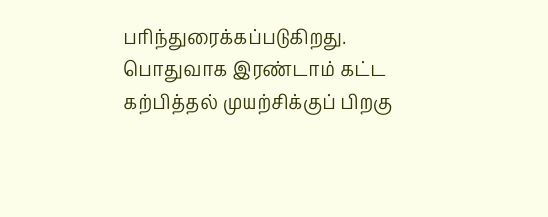பரிந்துரைக்கப்படுகிறது. பொதுவாக இரண்டாம் கட்ட கற்பித்தல் முயற்சிக்குப் பிறகு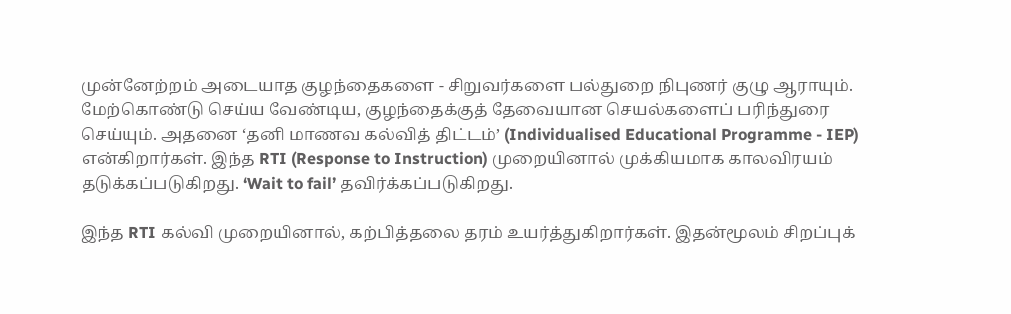முன்னேற்றம் அடையாத குழந்தைகளை - சிறுவர்களை பல்துறை நிபுணர் குழு ஆராயும். மேற்கொண்டு செய்ய வேண்டிய, குழந்தைக்குத் தேவையான செயல்களைப் பரிந்துரை செய்யும். அதனை ‘தனி மாணவ கல்வித் திட்டம்’ (Individualised Educational Programme - IEP) என்கிறார்கள். இந்த RTI (Response to Instruction) முறையினால் முக்கியமாக காலவிரயம் தடுக்கப்படுகிறது. ‘Wait to fail’ தவிர்க்கப்படுகிறது.

இந்த RTI கல்வி முறையினால், கற்பித்தலை தரம் உயர்த்துகிறார்கள். இதன்மூலம் சிறப்புக்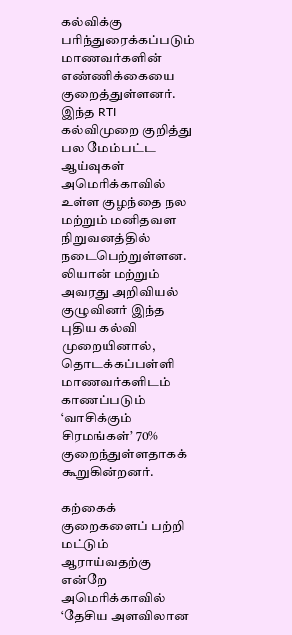கல்விக்கு பரிந்துரைக்கப்படும் மாணவர்களின் எண்ணிக்கையை குறைத்துள்ளனர். இந்த RTI கல்விமுறை குறித்து பல மேம்பட்ட ஆய்வுகள் அமெரிக்காவில் உள்ள குழந்தை நல மற்றும் மனிதவள நிறுவனத்தில் நடைபெற்றுள்ளன. லியான் மற்றும் அவரது அறிவியல் குழுவினர் இந்த புதிய கல்வி முறையினால், தொடக்கப்பள்ளி மாணவர்களிடம் காணப்படும் ‘வாசிக்கும் சிரமங்கள்’ 70% குறைந்துள்ளதாகக் கூறுகின்றனர்.

கற்கைக் குறைகளைப் பற்றி மட்டும் ஆராய்வதற்கு என்றே அமெரிக்காவில் ‘தேசிய அளவிலான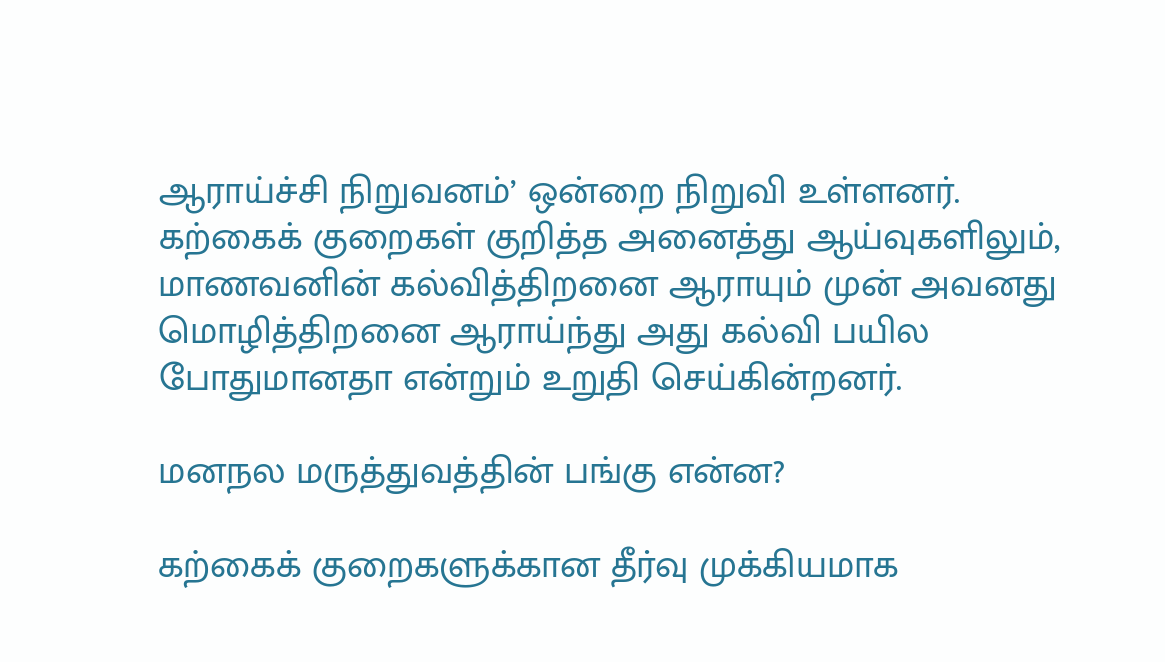ஆராய்ச்சி நிறுவனம்’ ஒன்றை நிறுவி உள்ளனர். கற்கைக் குறைகள் குறித்த அனைத்து ஆய்வுகளிலும், மாணவனின் கல்வித்திறனை ஆராயும் முன் அவனது மொழித்திறனை ஆராய்ந்து அது கல்வி பயில போதுமானதா என்றும் உறுதி செய்கின்றனர்.

மனநல மருத்துவத்தின் பங்கு என்ன?

கற்கைக் குறைகளுக்கான தீர்வு முக்கியமாக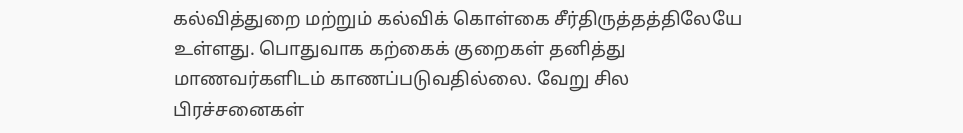கல்வித்துறை மற்றும் கல்விக் கொள்கை சீர்திருத்தத்திலேயே உள்ளது. பொதுவாக கற்கைக் குறைகள் தனித்து மாணவர்களிடம் காணப்படுவதில்லை. வேறு சில பிரச்சனைகள்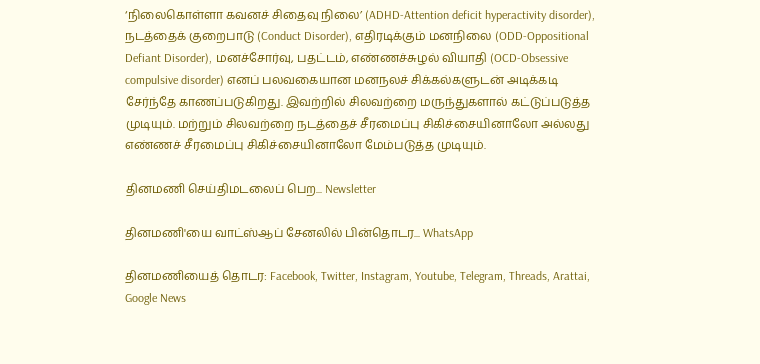‘நிலைகொள்ளா கவனச் சிதைவு நிலை’ (ADHD-Attention deficit hyperactivity disorder), நடத்தைக் குறைபாடு (Conduct Disorder), எதிரடிக்கும் மனநிலை (ODD-Oppositional Defiant Disorder), மனச்சோர்வு, பதட்டம், எண்ணச்சுழல் வியாதி (OCD-Obsessive compulsive disorder) எனப் பலவகையான மனநலச் சிக்கல்களுடன் அடிக்கடி சேர்ந்தே காணப்படுகிறது. இவற்றில் சிலவற்றை மருந்துகளால் கட்டுப்படுத்த முடியும். மற்றும் சிலவற்றை நடத்தைச் சீரமைப்பு சிகிச்சையினாலோ அல்லது எண்ணச் சீரமைப்பு சிகிச்சையினாலோ மேம்படுத்த முடியும்.

தினமணி செய்திமடலைப் பெற... Newsletter

தினமணி'யை வாட்ஸ்ஆப் சேனலில் பின்தொடர... WhatsApp

தினமணியைத் தொடர: Facebook, Twitter, Instagram, Youtube, Telegram, Threads, Arattai, Google News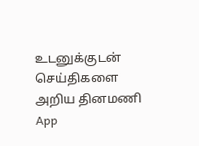உடனுக்குடன் செய்திகளை அறிய தினமணி App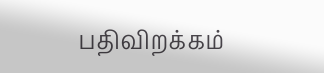பதிவிறக்கம்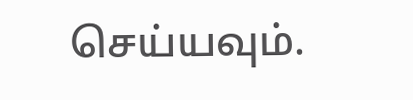செய்யவும்.